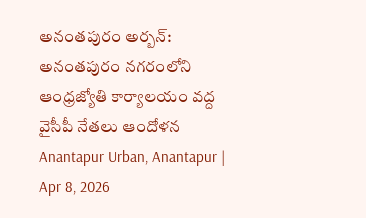అనంతపురం అర్బన్: అనంతపురం నగరంలోని ఆంధ్రజ్యోతి కార్యాలయం వద్ద వైసీపీ నేతలు ఆందోళన
Anantapur Urban, Anantapur | Apr 8, 2026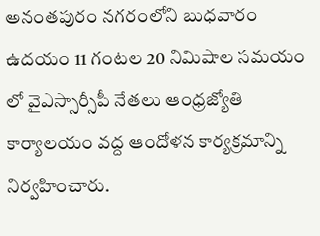అనంతపురం నగరంలోని బుధవారం ఉదయం 11 గంటల 20 నిమిషాల సమయం లో వైఎస్సార్సీపీ నేతలు ఆంధ్రజ్యోతి కార్యాలయం వద్ద ఆందోళన కార్యక్రమాన్ని నిర్వహించారు.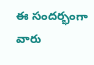ఈ సందర్భంగా వారు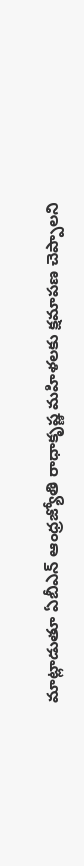మాట్లాడుతూ ఏబీఎన్ ఆంధ్రజ్యోతి రాధాకృష్ణ మహిళలకు క్షమాపణ చెప్పాలని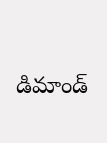డిమాండ్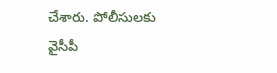చేశారు. పోలీసులకు వైసీపీ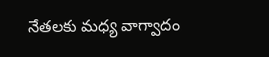నేతలకు మధ్య వాగ్వాదం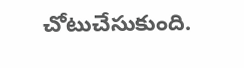చోటుచేసుకుంది.